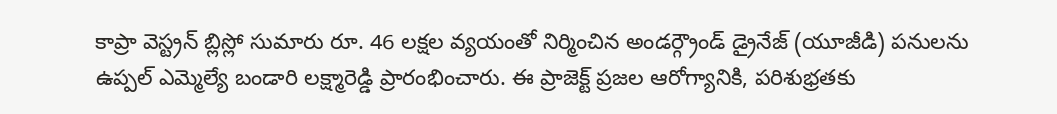కాప్రా వెస్ట్రన్ బ్లిస్లో సుమారు రూ. 46 లక్షల వ్యయంతో నిర్మించిన అండర్గ్రౌండ్ డ్రైనేజ్ (యూజీడి) పనులను ఉప్పల్ ఎమ్మెల్యే బండారి లక్ష్మారెడ్డి ప్రారంభించారు. ఈ ప్రాజెక్ట్ ప్రజల ఆరోగ్యానికి, పరిశుభ్రతకు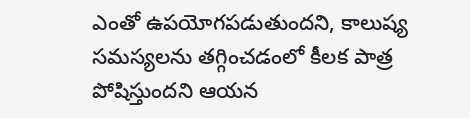ఎంతో ఉపయోగపడుతుందని, కాలుష్య సమస్యలను తగ్గించడంలో కీలక పాత్ర పోషిస్తుందని ఆయన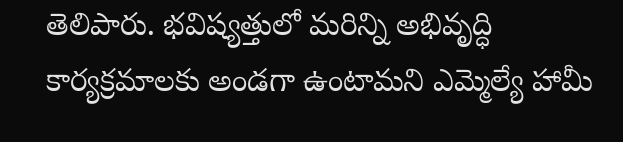తెలిపారు. భవిష్యత్తులో మరిన్ని అభివృద్ధి కార్యక్రమాలకు అండగా ఉంటామని ఎమ్మెల్యే హామీ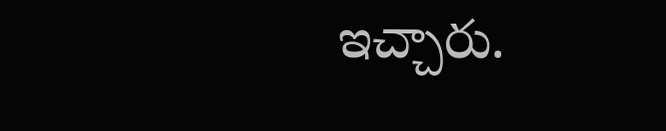ఇచ్చారు.